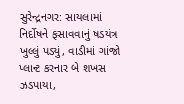સુરેન્દ્રનગર: સાયલામાં નિર્દોષને ફસાવવાનું ષડયંત્ર ખુલ્લું પડ્યું, વાડીમાં ગાંજો પ્લાન્ટ કરનાર બે શખસ ઝડપાયા,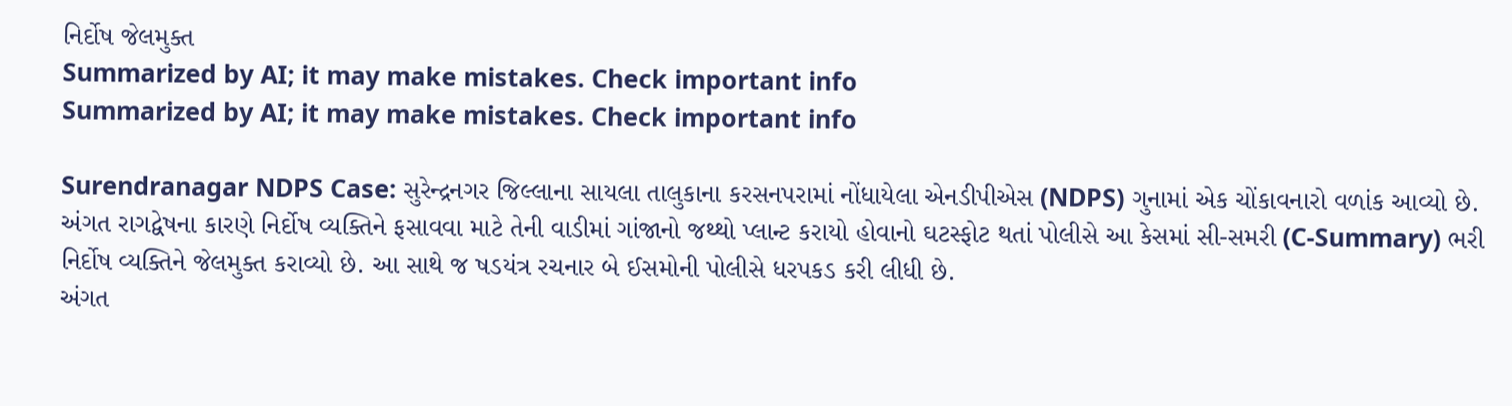નિર્દોષ જેલમુક્ત
Summarized by AI; it may make mistakes. Check important info
Summarized by AI; it may make mistakes. Check important info

Surendranagar NDPS Case: સુરેન્દ્રનગર જિલ્લાના સાયલા તાલુકાના કરસનપરામાં નોંધાયેલા એનડીપીએસ (NDPS) ગુનામાં એક ચોંકાવનારો વળાંક આવ્યો છે. અંગત રાગદ્વેષના કારણે નિર્દોષ વ્યક્તિને ફસાવવા માટે તેની વાડીમાં ગાંજાનો જથ્થો પ્લાન્ટ કરાયો હોવાનો ઘટસ્ફોટ થતાં પોલીસે આ કેસમાં સી-સમરી (C-Summary) ભરી નિર્દોષ વ્યક્તિને જેલમુક્ત કરાવ્યો છે. આ સાથે જ ષડયંત્ર રચનાર બે ઈસમોની પોલીસે ધરપકડ કરી લીધી છે.
અંગત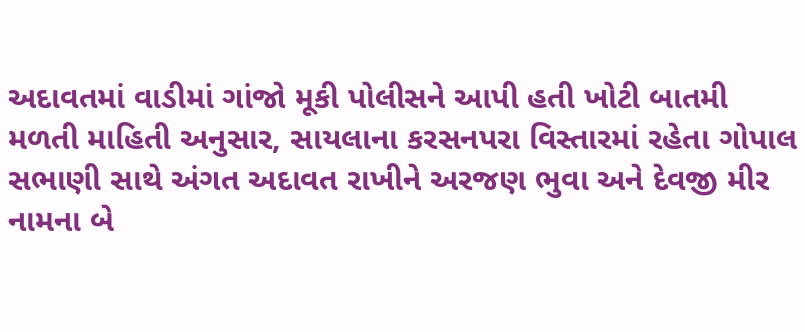અદાવતમાં વાડીમાં ગાંજો મૂકી પોલીસને આપી હતી ખોટી બાતમી
મળતી માહિતી અનુસાર, સાયલાના કરસનપરા વિસ્તારમાં રહેતા ગોપાલ સભાણી સાથે અંગત અદાવત રાખીને અરજણ ભુવા અને દેવજી મીર નામના બે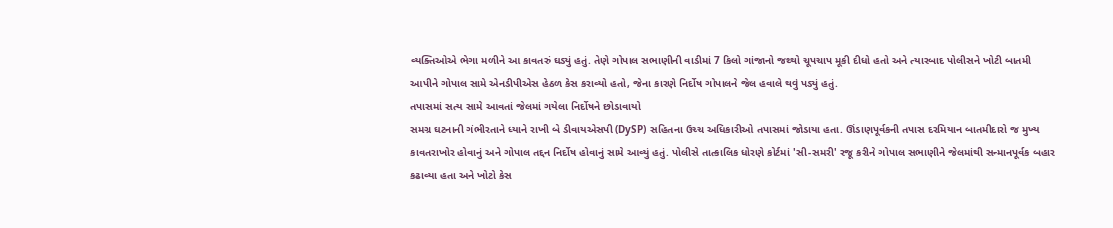વ્યક્તિઓએ ભેગા મળીને આ કાવતરું ઘડ્યું હતું. તેણે ગોપાલ સભાણીની વાડીમાં 7 કિલો ગાંજાનો જથ્થો ચૂપચાપ મૂકી દીધો હતો અને ત્યારબાદ પોલીસને ખોટી બાતમી આપીને ગોપાલ સામે એનડીપીએસ હેઠળ કેસ કરાવ્યો હતો, જેના કારણે નિર્દોષ ગોપાલને જેલ હવાલે થવું પડ્યું હતું.
તપાસમાં સત્ય સામે આવતાં જેલમાં ગયેલા નિર્દોષને છોડાવાયો
સમગ્ર ઘટનાની ગંભીરતાને ધ્યાને રાખી બે ડીવાયએસપી (DySP) સહિતના ઉચ્ચ અધિકારીઓ તપાસમાં જોડાયા હતા. ઊંડાણપૂર્વકની તપાસ દરમિયાન બાતમીદારો જ મુખ્ય કાવતરાખોર હોવાનું અને ગોપાલ તદ્દન નિર્દોષ હોવાનું સામે આવ્યું હતું. પોલીસે તાત્કાલિક ધોરણે કોર્ટમાં 'સી-સમરી' રજૂ કરીને ગોપાલ સભાણીને જેલમાંથી સન્માનપૂર્વક બહાર કઢાવ્યા હતા અને ખોટો કેસ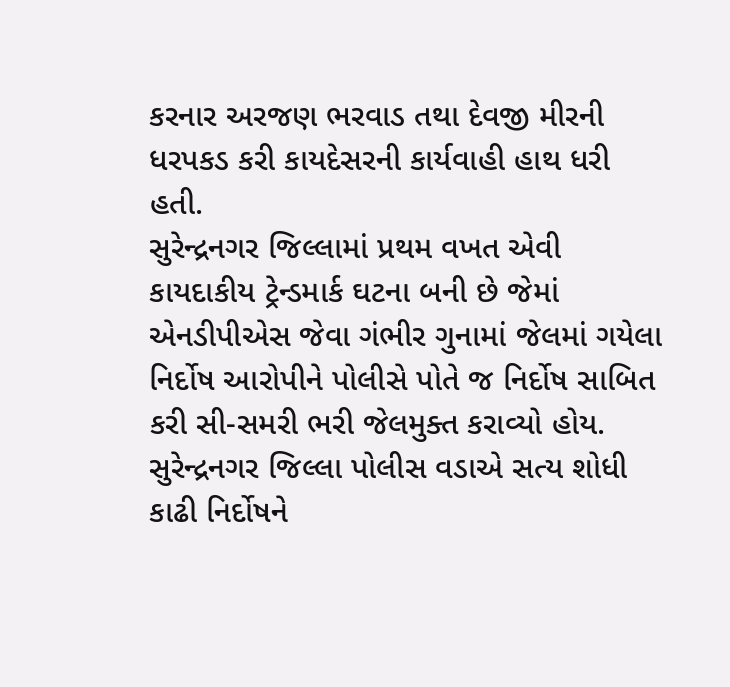કરનાર અરજણ ભરવાડ તથા દેવજી મીરની ધરપકડ કરી કાયદેસરની કાર્યવાહી હાથ ધરી હતી.
સુરેન્દ્રનગર જિલ્લામાં પ્રથમ વખત એવી કાયદાકીય ટ્રેન્ડમાર્ક ઘટના બની છે જેમાં એનડીપીએસ જેવા ગંભીર ગુનામાં જેલમાં ગયેલા નિર્દોષ આરોપીને પોલીસે પોતે જ નિર્દોષ સાબિત કરી સી-સમરી ભરી જેલમુક્ત કરાવ્યો હોય. સુરેન્દ્રનગર જિલ્લા પોલીસ વડાએ સત્ય શોધી કાઢી નિર્દોષને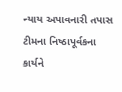ન્યાય અપાવનારી તપાસ ટીમના નિષ્ઠાપૂર્વકના કાર્યને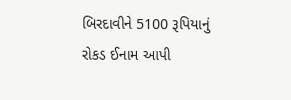બિરદાવીને 5100 રૂપિયાનું રોકડ ઈનામ આપી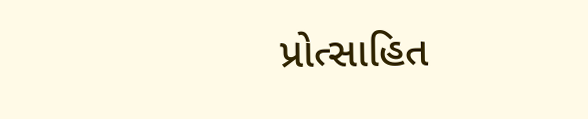પ્રોત્સાહિત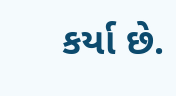કર્યા છે.